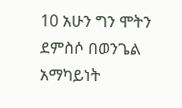10 አሁን ግን ሞትን ደምስሶ በወንጌል አማካይነት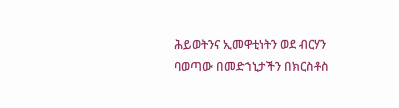ሕይወትንና ኢመዋቲነትን ወደ ብርሃን ባወጣው በመድኀኒታችን በክርስቶስ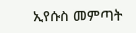ኢየሱስ መምጣት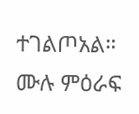ተገልጦአል።
ሙሉ ምዕራፍ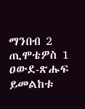ማንበብ 2 ጢሞቴዎስ 1
ዐውደ-ጽሑፍ ይመልከቱ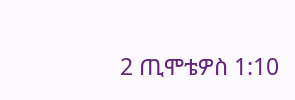2 ጢሞቴዎስ 1:10